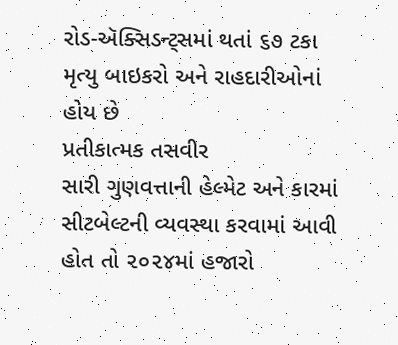રોડ-ઍક્સિડન્ટ્સમાં થતાં ૬૭ ટકા મૃત્યુ બાઇકરો અને રાહદારીઓનાં હોય છે
પ્રતીકાત્મક તસવીર
સારી ગુણવત્તાની હેલ્મેટ અને કારમાં સીટબેલ્ટની વ્યવસ્થા કરવામાં આવી હોત તો ૨૦૨૪માં હજારો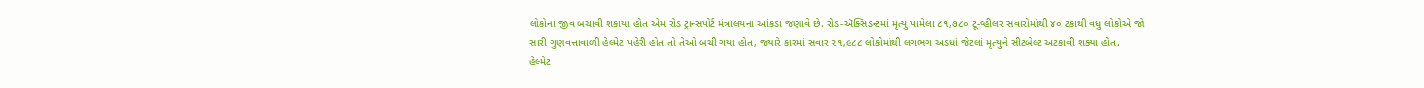લોકોના જીવ બચાવી શકાયા હોત એમ રોડ ટ્રાન્સપોર્ટ મંત્રાલયના આંકડા જણાવે છે. રોડ-ઍક્સિડન્ટમાં મૃત્યુ પામેલા ૮૧,૭૮૦ ટૂ-વ્હીલર સવારોમાંથી ૪૦ ટકાથી વધુ લોકોએ જો સારી ગુણવત્તાવાળી હેલ્મેટ પહેરી હોત તો તેઓ બચી ગયા હોત, જ્યારે કારમાં સવાર ૨૧,૯૮૮ લોકોમાંથી લગભગ અડધાં જેટલાં મૃત્યુને સીટબેલ્ટ અટકાવી શક્યા હોત.
હેલ્મેટ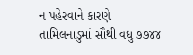ન પહેરવાને કારણે તામિલનાડુમાં સૌથી વધુ ૭૭૪૪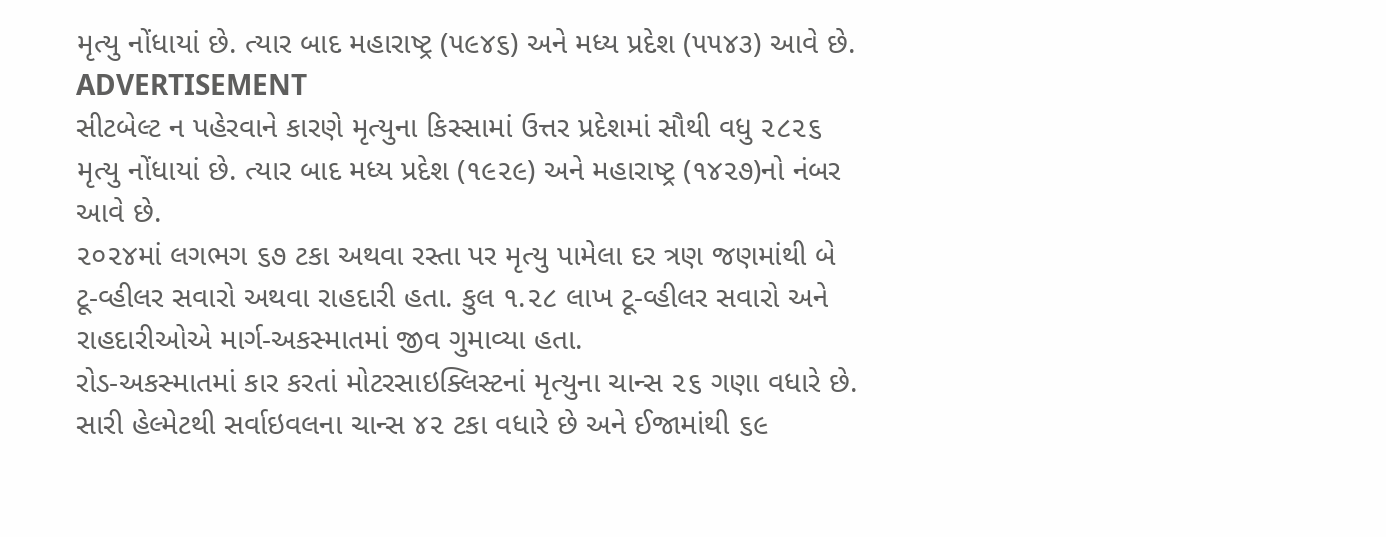મૃત્યુ નોંધાયાં છે. ત્યાર બાદ મહારાષ્ટ્ર (૫૯૪૬) અને મધ્ય પ્રદેશ (૫૫૪૩) આવે છે.
ADVERTISEMENT
સીટબેલ્ટ ન પહેરવાને કારણે મૃત્યુના કિસ્સામાં ઉત્તર પ્રદેશમાં સૌથી વધુ ૨૮૨૬ મૃત્યુ નોંધાયાં છે. ત્યાર બાદ મધ્ય પ્રદેશ (૧૯૨૯) અને મહારાષ્ટ્ર (૧૪૨૭)નો નંબર આવે છે.
૨૦૨૪માં લગભગ ૬૭ ટકા અથવા રસ્તા પર મૃત્યુ પામેલા દર ત્રણ જણમાંથી બે ટૂ-વ્હીલર સવારો અથવા રાહદારી હતા. કુલ ૧.૨૮ લાખ ટૂ-વ્હીલર સવારો અને રાહદારીઓએ માર્ગ-અકસ્માતમાં જીવ ગુમાવ્યા હતા.
રોડ-અકસ્માતમાં કાર કરતાં મોટરસાઇક્લિસ્ટનાં મૃત્યુના ચાન્સ ૨૬ ગણા વધારે છે.
સારી હેલ્મેટથી સર્વાઇવલના ચાન્સ ૪૨ ટકા વધારે છે અને ઈજામાંથી ૬૯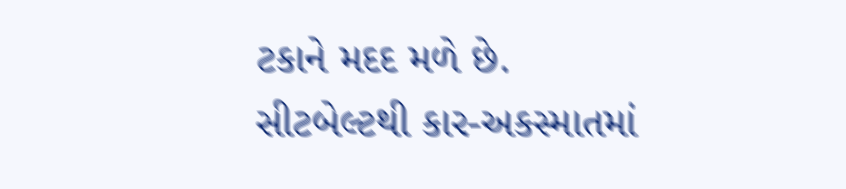ટકાને મદદ મળે છે.
સીટબેલ્ટથી કાર-અકસ્માતમાં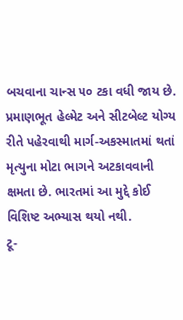બચવાના ચાન્સ ૫૦ ટકા વધી જાય છે.
પ્રમાણભૂત હેલ્મેટ અને સીટબેલ્ટ યોગ્ય રીતે પહેરવાથી માર્ગ-અકસ્માતમાં થતાં મૃત્યુના મોટા ભાગને અટકાવવાની ક્ષમતા છે. ભારતમાં આ મુદ્દે કોઈ વિશિષ્ટ અભ્યાસ થયો નથી.
ટૂ-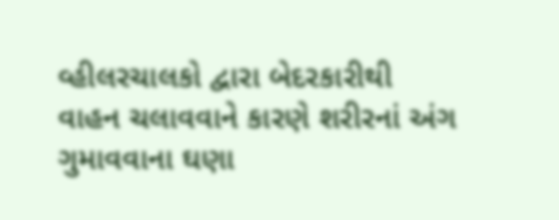વ્હીલરચાલકો દ્વારા બેદરકારીથી વાહન ચલાવવાને કારણે શરીરનાં અંગ ગુમાવવાના ઘણા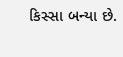કિસ્સા બન્યા છે.